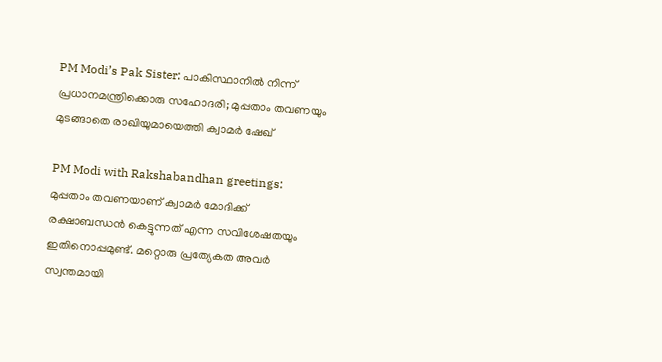PM Modi’s Pak Sister: പാകിസ്ഥാനിൽ നിന്ന് പ്രധാനമന്ത്രിക്കൊരു സഹോദരി; മുപ്പതാം തവണയും മുടങ്ങാതെ രാഖിയുമായെത്തി ക്വാമര്‍ ഷേഖ്

PM Modi with Rakshabandhan greetings: മുപ്പതാം തവണയാണ് ക്വാമർ മോദിക്ക് രക്ഷാബന്ധൻ കെട്ടുന്നത് എന്ന സവിശേഷതയും ഇതിനൊപ്പമുണ്ട്. മറ്റൊരു പ്രത്യേകത അവർ സ്വന്തമായി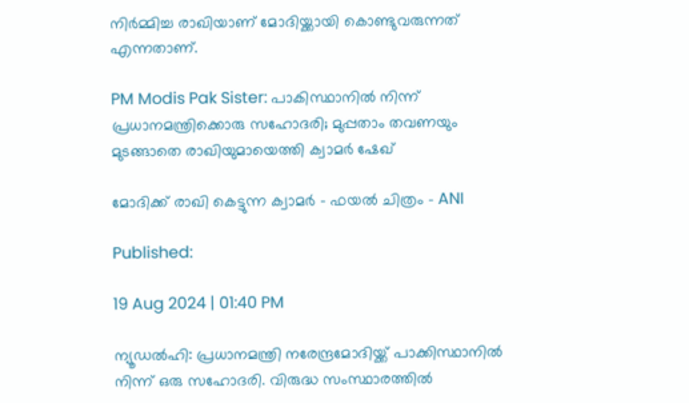നിർമ്മിച്ച രാഖിയാണ് മോദിയ്ക്കായി കൊണ്ടുവരുന്നത് എന്നതാണ്.

PM Modis Pak Sister: പാകിസ്ഥാനിൽ നിന്ന് പ്രധാനമന്ത്രിക്കൊരു സഹോദരി; മുപ്പതാം തവണയും മുടങ്ങാതെ രാഖിയുമായെത്തി ക്വാമര്‍ ഷേഖ്

മോദിക്ക് രാഖി കെട്ടുന്ന ക്വാമര്‍ - ഫയല്‍ ചിത്രം - ANI

Published:

19 Aug 2024 | 01:40 PM

ന്യൂഡൽഹി: പ്രധാനമന്ത്രി നരേന്ദ്രമോദിയ്ക്ക് പാക്കിസ്ഥാനിൽ നിന്ന് ഒരു സഹോദരി. വിരുദ്ധ സംസ്ഥാരത്തിൽ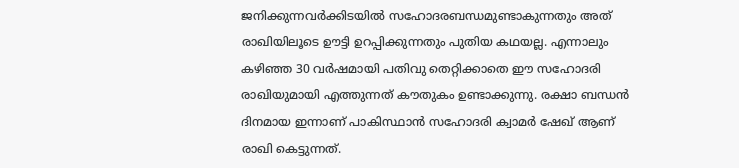ജനിക്കുന്നവർക്കിടയിൽ സഹോദരബന്ധമുണ്ടാകുന്നതും അത് രാഖിയിലൂടെ ഊട്ടി ഉറപ്പിക്കുന്നതും പുതിയ കഥയല്ല. എന്നാലും കഴിഞ്ഞ 30 വർഷമായി പതിവു തെറ്റിക്കാതെ ഈ സഹോദരി രാഖിയുമായി എത്തുന്നത് കൗതുകം ഉണ്ടാക്കുന്നു. രക്ഷാ ബന്ധൻ ദിനമായ ഇന്നാണ് പാകിസ്ഥാൻ സഹോദരി ക്വാമർ ഷേഖ് ആണ് രാഖി കെട്ടുന്നത്.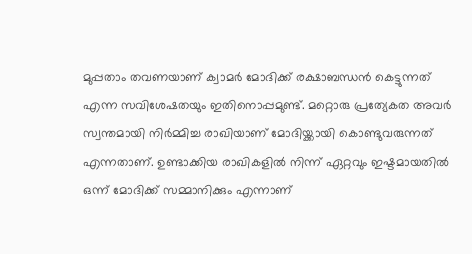മുപ്പതാം തവണയാണ് ക്വാമർ മോദിക്ക് രക്ഷാബന്ധൻ കെട്ടുന്നത് എന്ന സവിശേഷതയും ഇതിനൊപ്പമുണ്ട്. മറ്റൊരു പ്രത്യേകത അവർ സ്വന്തമായി നിർമ്മിച്ച രാഖിയാണ് മോദിയ്ക്കായി കൊണ്ടുവരുന്നത് എന്നതാണ്. ഉണ്ടാക്കിയ രാഖികളിൽ നിന്ന് ഏറ്റവും ഇഷ്ടമായതിൽ ഒന്ന് മോദിക്ക് സമ്മാനിക്കും എന്നാണ്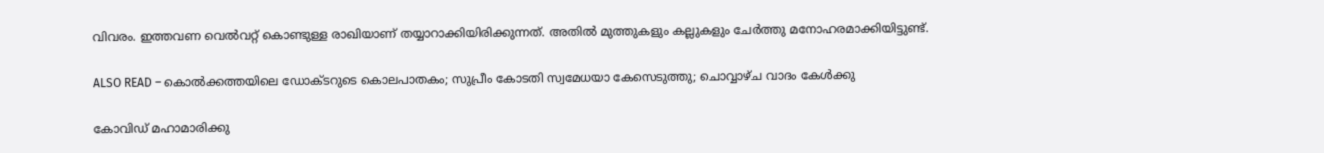വിവരം. ഇത്തവണ വെൽവറ്റ് കൊണ്ടുള്ള രാഖിയാണ് തയ്യാറാക്കിയിരിക്കുന്നത്. അതിൽ മുത്തുകളും കല്ലുകളും ചേർത്തു മനോഹരമാക്കിയിട്ടുണ്ട്.

ALSO READ – കൊല്‍ക്കത്തയിലെ ഡോക്ടറുടെ കൊലപാതകം; സുപ്രീം കോടതി സ്വമേധയാ കേസെടുത്തു; ചൊവ്വാഴ്ച വാദം കേൾക്കു

കോവിഡ് മഹാമാരിക്കു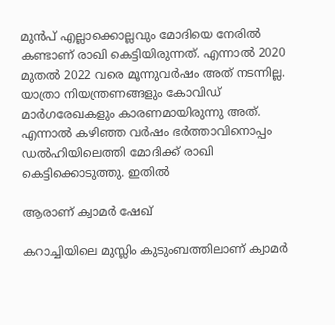മുൻപ് എല്ലാക്കൊല്ലവും മോദിയെ നേരിൽ കണ്ടാണ് രാഖി കെട്ടിയിരുന്നത്. എന്നാൽ 2020 മുതൽ 2022 വരെ മൂന്നുവർഷം അത് നടന്നില്ല. യാത്രാ നിയന്ത്രണങ്ങളും കോവിഡ് മാർഗരേഖകളും കാരണമായിരുന്നു അത്. എന്നാൽ കഴിഞ്ഞ വർഷം ഭർത്താവിനൊപ്പം ഡൽഹിയിലെത്തി മോദിക്ക് രാഖി കെട്ടിക്കൊടുത്തു. ഇതിൽ

ആരാണ് ക്വാമർ ഷേഖ്

കറാച്ചിയിലെ മുസ്ലിം കുടുംബത്തിലാണ് ക്വാമർ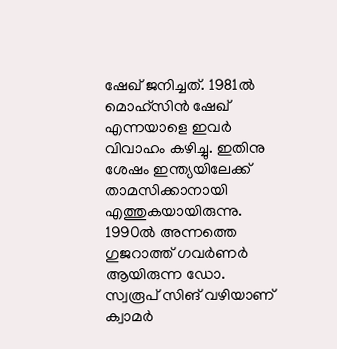ഷേഖ് ജനിച്ചത്. 1981ൽ മൊഹ്‌സിൻ ഷേഖ് എന്നയാളെ ഇവർ വിവാഹം കഴിച്ചു. ഇതിനു ശേഷം ഇന്ത്യയിലേക്ക് താമസിക്കാനായി എത്തുകയായിരുന്നു. 1990ൽ അന്നത്തെ ഗുജറാത്ത് ഗവർണർ ആയിരുന്ന ഡോ. സ്വരൂപ് സിങ് വഴിയാണ് ക്വാമർ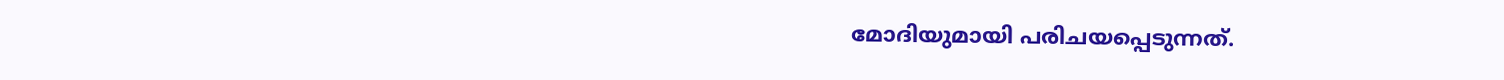മോദിയുമായി പരിചയപ്പെടുന്നത്.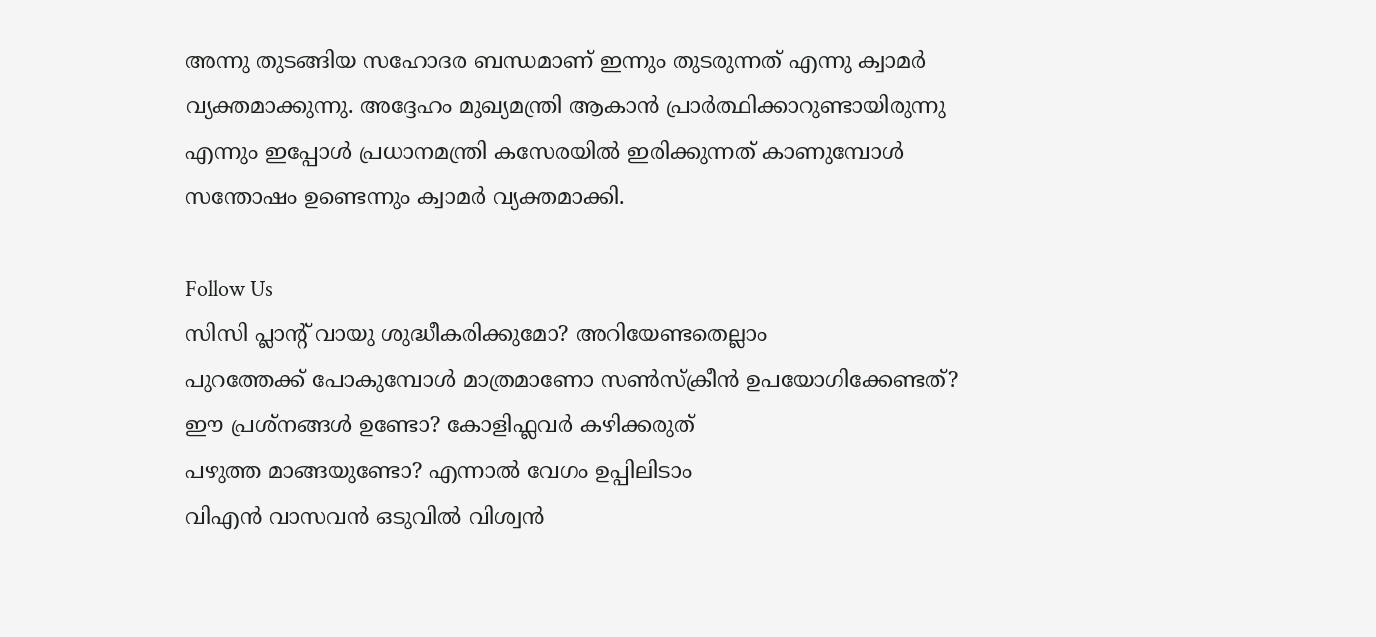അന്നു തുടങ്ങിയ സഹോദര ബന്ധമാണ് ഇന്നും തുടരുന്നത് എന്നു ക്വാമർ വ്യക്തമാക്കുന്നു. അദ്ദേഹം മുഖ്യമന്ത്രി ആകാൻ പ്രാർത്ഥിക്കാറുണ്ടായിരുന്നു എന്നും ഇപ്പോൾ പ്രധാനമന്ത്രി കസേരയിൽ ഇരിക്കുന്നത് കാണുമ്പോൾ സന്തോഷം ഉണ്ടെന്നും ക്വാമർ വ്യക്തമാക്കി.

Follow Us
സിസി പ്ലാന്‍റ് വായു ശുദ്ധീകരിക്കുമോ? അറിയേണ്ടതെല്ലാം
പുറത്തേക്ക് പോകുമ്പോള്‍ മാത്രമാണോ സണ്‍സ്‌ക്രീന്‍ ഉപയോഗിക്കേണ്ടത്?
ഈ പ്രശ്നങ്ങൾ ഉണ്ടോ? കോളിഫ്ലവർ കഴിക്കരുത്
പഴുത്ത മാങ്ങയുണ്ടോ? എന്നാല്‍ വേഗം ഉപ്പിലിടാം
വിഎൻ വാസവൻ ഒടുവിൽ വിശ്വൻ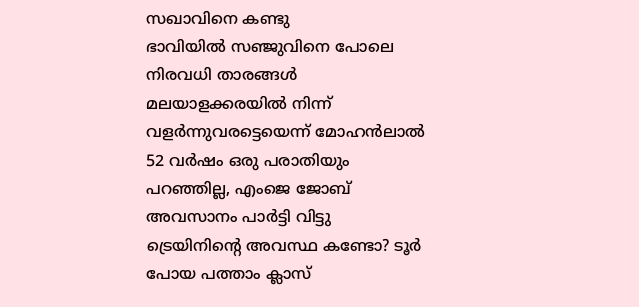സഖാവിനെ കണ്ടു
ഭാവിയില്‍ സഞ്ജുവിനെ പോലെ നിരവധി താരങ്ങള്‍ മലയാളക്കരയില്‍ നിന്ന്‌ വളര്‍ന്നുവരട്ടെയെന്ന് മോഹന്‍ലാല്‍
52 വർഷം ഒരു പരാതിയും പറഞ്ഞില്ല, എംജെ ജോബ് അവസാനം പാർട്ടി വിട്ടു
ട്രെയിനിന്റെ അവസ്ഥ കണ്ടോ? ടൂര്‍ പോയ പത്താം ക്ലാസ്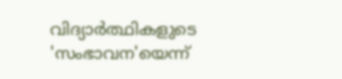വിദ്യാര്‍ത്ഥികളുടെ 'സംഭാവന'യെന്ന്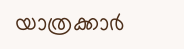യാത്രക്കാര്‍